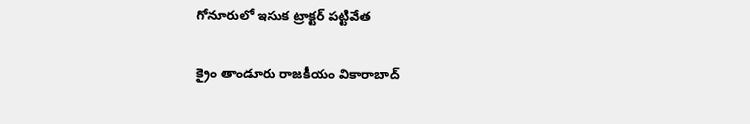గోనూరులో ఇసుక ట్రాక్టర్ పట్టివేత

క్రైం తాండూరు రాజకీయం వికారాబాద్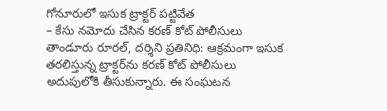గోనూరులో ఇసుక ట్రాక్టర్ పట్టివేత
– కేసు నమోదు చేసిన కరణ్‌ కోట్ పోలీసులు
తాండూరు రూరల్, దర్శిని ప్రతినిధి: ఆక్రమంగా ఇసుక తరలిస్తున్న ట్రాక్టర్‌ను కరణ్ కోట్ పోలీసులు అదుపులోకి తీసుకున్నారు. ఈ సంఘటన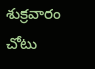శుక్రవారం చోటు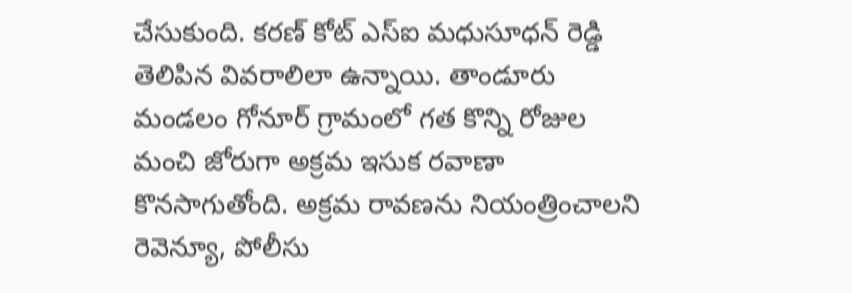చేసుకుంది. కరణ్‌ కోట్ ఎస్ఐ మధుసూధన్‌ రెడ్డి తెలిపిన వివరాలిలా ఉన్నాయి. తాండూరు మండలం గోనూర్ గ్రామంలో గత కొన్ని రోజుల మంచి జోరుగా అక్రమ ఇసుక రవాణా కొనసాగుతోంది. అక్రమ రావణను నియంత్రించాలని రెవెన్యూ, పోలీసు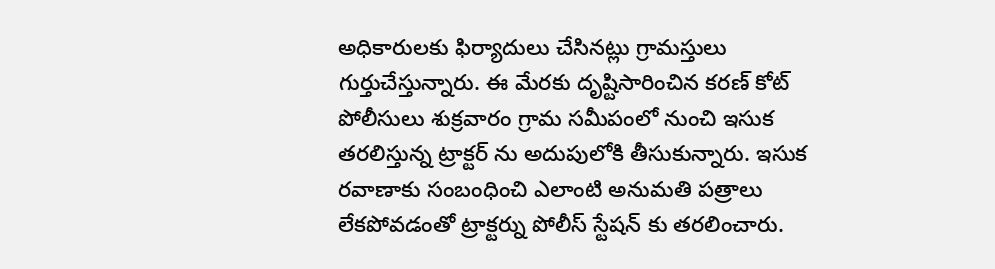అధికారులకు ఫిర్యాదులు చేసినట్లు గ్రామస్తులు గుర్తుచేస్తున్నారు. ఈ మేరకు దృష్టిసారించిన కరణ్‌ కోట్ పోలీసులు శుక్రవారం గ్రామ సమీపంలో నుంచి ఇసుక తరలిస్తున్న ట్రాక్టర్ ను అదుపులోకి తీసుకున్నారు. ఇసుక రవాణాకు సంబంధించి ఎలాంటి అనుమతి పత్రాలు లేకపోవడంతో ట్రాక్టర్ను పోలీస్ స్టేషన్ కు తరలించారు.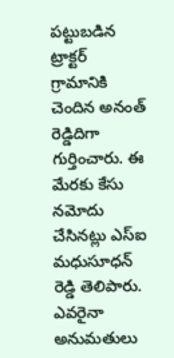పట్టుబడిన ట్రాక్టర్ గ్రామానికి చెందిన అనంత్‌ రెడ్డిదిగా గుర్తించారు. ఈ మేరకు కేసు నమోదు చేసినట్లు ఎస్ఐ మధుసూధన్ రెడ్డి తెలిపారు. ఎవరైనా అనుమతులు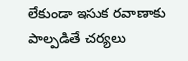లేకుండా ఇసుక రవాణాకు పాల్పడితే చర్యలు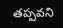తప్పవని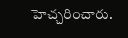హెచ్చరించారు.